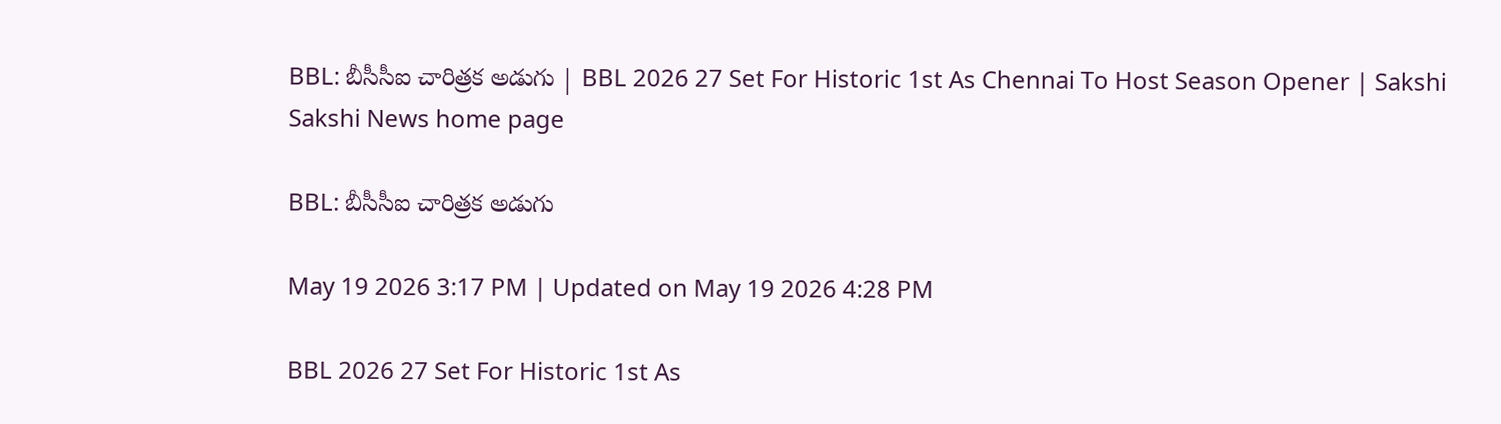BBL: బీసీసీఐ చారిత్రక అడుగు | BBL 2026 27 Set For Historic 1st As Chennai To Host Season Opener | Sakshi
Sakshi News home page

BBL: బీసీసీఐ చారిత్రక అడుగు

May 19 2026 3:17 PM | Updated on May 19 2026 4:28 PM

BBL 2026 27 Set For Historic 1st As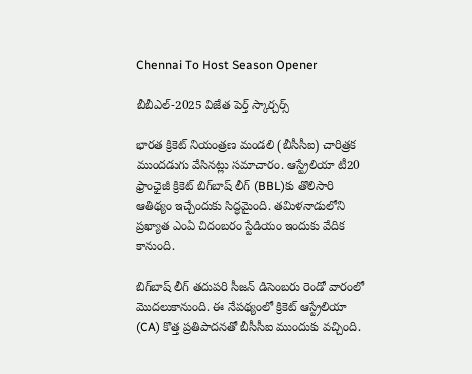Chennai To Host Season Opener

బీబీఎల్‌-2025 విజేత పెర్త్‌ స్కార్చర్స్‌

భారత క్రికెట్‌ నియంత్రణ మండలి (బీసీసీఐ) చారిత్రక ముందడుగు వేసినట్లు సమాచారం. ఆస్ట్రేలియా టీ20 ఫ్రాంఛైజీ క్రికెట్‌ బిగ్‌బాష్‌ లీగ్‌ (BBL)కు తొలిసారి ఆతిథ్యం ఇచ్చేందుకు సిద్ధమైంది. తమిళనాడులోని ప్రఖ్యాత ఎంఏ చిదంబరం స్టేడియం ఇందుకు వేదిక కానుంది.

బిగ్‌బాష్‌ లీగ్‌ తదుపరి సీజన్‌ డిసెంబరు రెండో వారంలో మొదలుకానుంది. ఈ నేపథ్యంలో క్రికెట్‌ ఆస్ట్రేలియా (CA) కొత్త ప్రతిపాదనతో బీసీసీఐ ముందుకు వచ్చింది.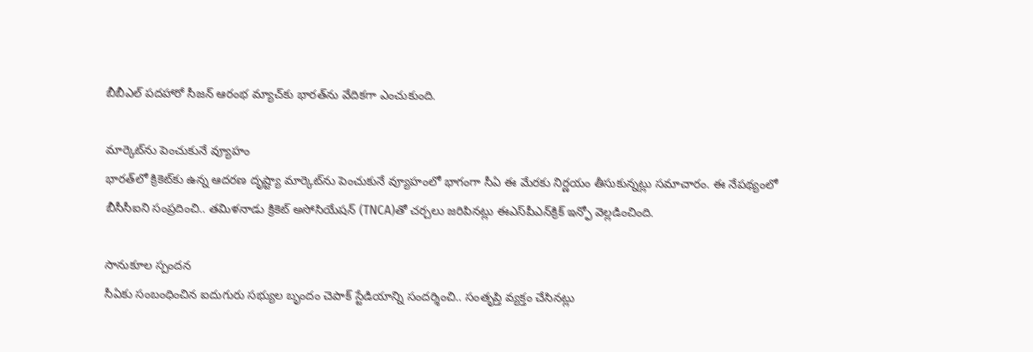బీబీఎల్‌ పదహారో సీజన్‌ ఆరంభ మ్యాచ్‌కు భారత్‌ను వేదికగా ఎంచుకుంది.

మార్కెట్‌ను పెంచుకునే వ్యూహం
భారత్‌లో క్రికెట్‌కు ఉన్న ఆదరణ దృష్ట్యా మార్కెట్‌ను పెంచుకునే వ్యూహంలో భాగంగా సీఏ ఈ మేరకు నిర్ణయం తీసుకున్నట్లు సమాచారం. ఈ నేపథ్యంలో బీసీసీఐని సంప్రదించి.. తమిళనాడు క్రికెట్‌ అసోసియేషన్‌ (TNCA)తో చర్చలు జరిపినట్లు ఈఎస్‌పీఎన్‌క్రిక్‌ ఇన్ఫో వెల్లడించింది.

సానుకూల స్పందన
సీఏకు సంబంధించిన ఐదుగురు సభ్యుల బృందం చెపాక్‌ స్టేడియాన్ని సందర్శించి.. సంతృప్తి వ్యక్తం చేసినట్లు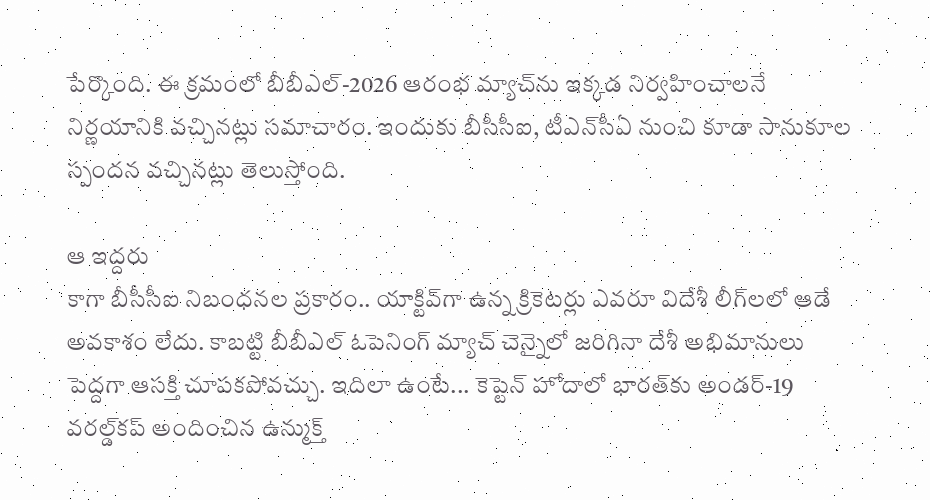పేర్కొంది. ఈ క్రమంలో బీబీఎల్‌-2026 ఆరంభ మ్యాచ్‌ను ఇక్కడ నిర్వహించాలనే నిర్ణయానికి వచ్చినట్లు సమాచారం. ఇందుకు బీసీసీఐ, టీఎన్‌సీఏ నుంచి కూడా సానుకూల స్పందన వచ్చినట్లు తెలుస్తోంది.

ఆ ఇద్దరు
కాగా బీసీసీఐ నిబంధనల ప్రకారం.. యాక్టివ్‌గా ఉన్న క్రికెటర్లు ఎవరూ విదేశీ లీగ్‌లలో ఆడే అవకాశం లేదు. కాబట్టి బీబీఎల్‌ ఓపెనింగ్‌ మ్యాచ్‌ చెన్నైలో జరిగినా దేశీ అభిమానులు పెద్దగా ఆసక్తి చూపకపోవచ్చు. ఇదిలా ఉంటే... కెప్టెన్‌ హోదాలో భారత్‌కు అండర్‌-19 వరల్డ్‌కప్‌ అందించిన ఉన్ముక్త్‌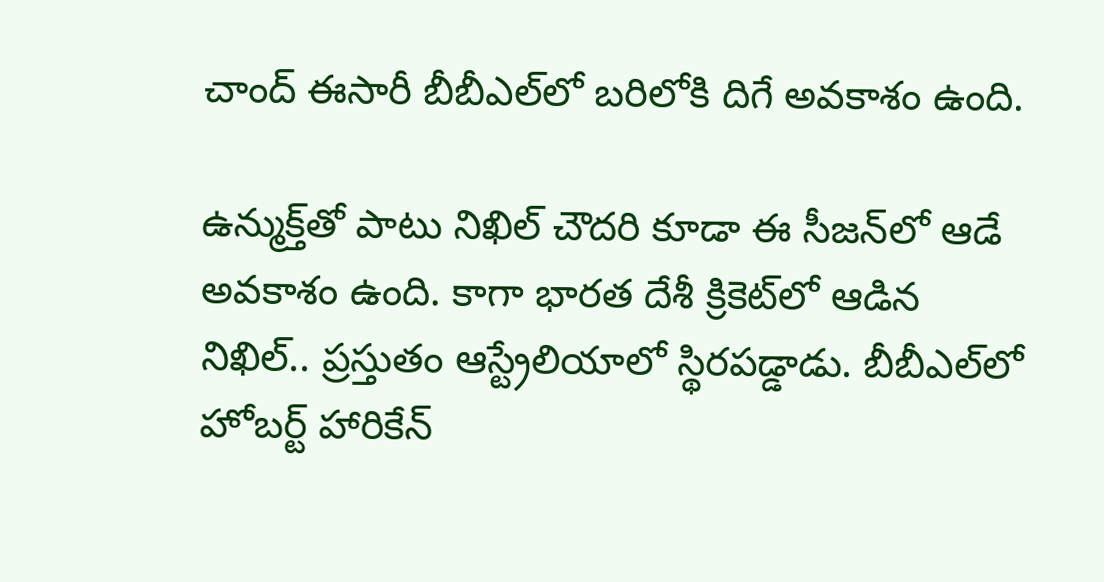చాంద్‌ ఈసారీ బీబీఎల్‌లో బరిలోకి దిగే అవకాశం ఉంది.

ఉన్ముక్త్‌తో పాటు నిఖిల్‌ చౌదరి కూడా ఈ సీజన్‌లో ఆడే అవకాశం ఉంది. కాగా భారత దేశీ క్రికెట్‌లో ఆడిన నిఖిల్‌.. ప్రస్తుతం ఆస్ట్రేలియాలో స్థిరపడ్డాడు. బీబీఎల్‌లో హోబర్ట్‌ హారికేన్‌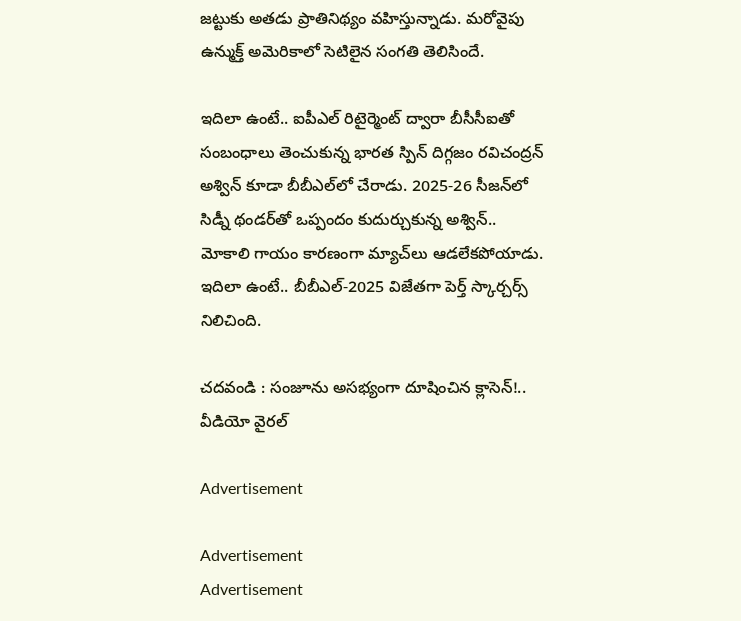జట్టుకు అతడు ప్రాతినిథ్యం వహిస్తున్నాడు. మరోవైపు ఉన్ముక్త్‌ అమెరికాలో సెటిలైన సంగతి తెలిసిందే.

ఇదిలా ఉంటే.. ఐపీఎల్‌ రిటైర్మెంట్‌ ద్వారా బీసీసీఐతో సంబంధాలు తెంచుకున్న భారత స్పిన్‌ దిగ్గజం రవిచంద్రన్‌ అశ్విన్‌ కూడా బీబీఎల్‌లో చేరాడు. 2025-26 సీజన్‌లో సిడ్నీ థండర్‌తో ఒప్పందం కుదుర్చుకున్న అశ్విన్‌.. మోకాలి గాయం కారణంగా మ్యాచ్‌లు ఆడలేకపోయాడు.  ఇదిలా ఉంటే.. బీబీఎల్‌-2025 విజేతగా పెర్త్‌ స్కార్చర్స్‌ నిలిచింది.

చదవండి : సంజూను అసభ్యంగా దూషించిన క్లాసెన్‌!.. వీడియో వైరల్‌

Advertisement

Advertisement
Advertisement